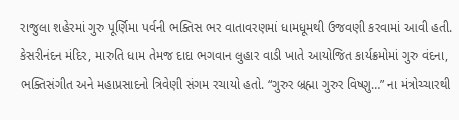રાજુલા શહેરમાં ગુરુ પૂર્ણિમા પર્વની ભક્તિસ ભર વાતાવરણમાં ધામધૂમથી ઉજવણી કરવામાં આવી હતી. કેસરીનંદન મંદિર, મારુતિ ધામ તેમજ દાદા ભગવાન લુહાર વાડી ખાતે આયોજિત કાર્યક્રમોમાં ગુરુ વંદના, ભક્તિસંગીત અને મહાપ્રસાદનો ત્રિવેણી સંગમ રચાયો હતો. “ગુરુર બ્રહ્મા ગુરુર વિષ્ણુ…” ના મંત્રોચ્ચારથી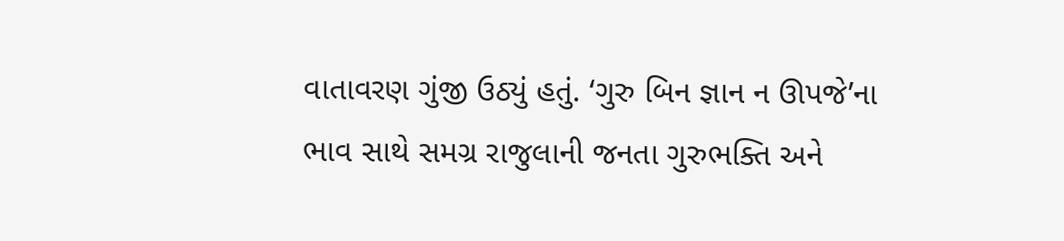વાતાવરણ ગુંજી ઉઠ્યું હતું. ‘ગુરુ બિન જ્ઞાન ન ઊપજે’ના ભાવ સાથે સમગ્ર રાજુલાની જનતા ગુરુભક્તિ અને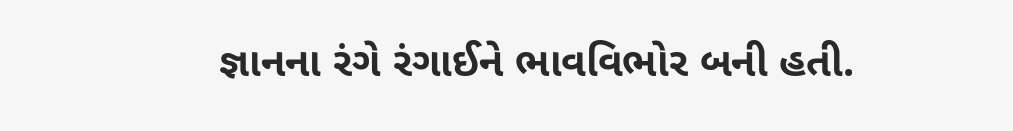જ્ઞાનના રંગે રંગાઈને ભાવવિભોર બની હતી.